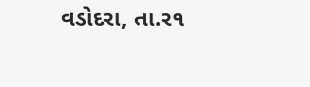વડોદરા, તા.ર૧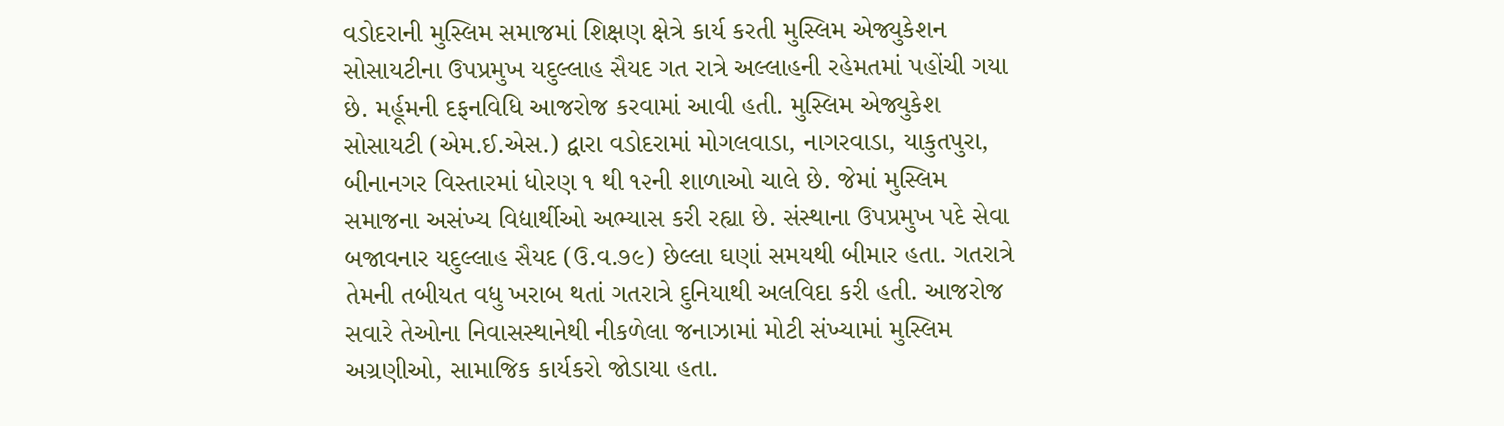વડોદરાની મુસ્લિમ સમાજમાં શિક્ષણ ક્ષેત્રે કાર્ય કરતી મુસ્લિમ એજ્યુકેશન સોસાયટીના ઉપપ્રમુખ યદુલ્લાહ સૈયદ ગત રાત્રે અલ્લાહની રહેમતમાં પહોંચી ગયા છે. મર્હૂમની દફનવિધિ આજરોજ કરવામાં આવી હતી. મુસ્લિમ એજ્યુકેશ સોસાયટી (એમ.ઈ.એસ.) દ્વારા વડોદરામાં મોગલવાડા, નાગરવાડા, યાકુતપુરા, બીનાનગર વિસ્તારમાં ધોરણ ૧ થી ૧૨ની શાળાઓ ચાલે છે. જેમાં મુસ્લિમ સમાજના અસંખ્ય વિદ્યાર્થીઓ અભ્યાસ કરી રહ્યા છે. સંસ્થાના ઉપપ્રમુખ પદે સેવા બજાવનાર યદુલ્લાહ સૈયદ (ઉ.વ.૭૯) છેલ્લા ઘણાં સમયથી બીમાર હતા. ગતરાત્રે તેમની તબીયત વધુ ખરાબ થતાં ગતરાત્રે દુનિયાથી અલવિદા કરી હતી. આજરોજ સવારે તેઓના નિવાસસ્થાનેથી નીકળેલા જનાઝામાં મોટી સંખ્યામાં મુસ્લિમ અગ્રણીઓ, સામાજિક કાર્યકરો જોડાયા હતા.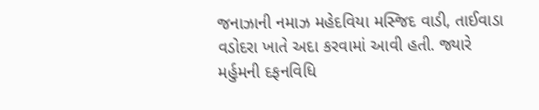જનાઝાની નમાઝ મહેદવિયા મસ્જિદ વાડી, તાઈવાડા વડોદરા ખાતે અદા કરવામાં આવી હતી. જ્યારે મર્હુમની દફનવિધિ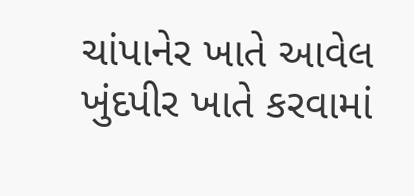ચાંપાનેર ખાતે આવેલ ખુંદપીર ખાતે કરવામાં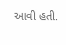આવી હતી.